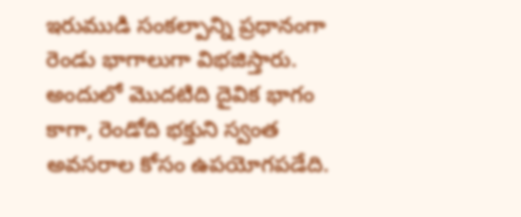ఇరుముడి సంకల్పాన్ని ప్రధానంగా రెండు భాగాలుగా విభజిస్తారు. అందులో మొదటిది దైవిక భాగం కాగా, రెండోది భక్తుని స్వంత అవసరాల కోసం ఉపయోగపడేది.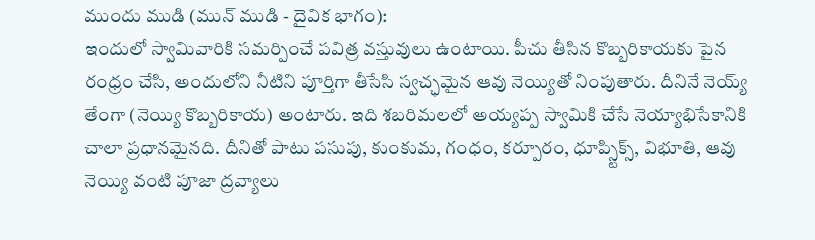ముందు ముడి (మున్ ముడి - దైవిక భాగం):
ఇందులో స్వామివారికి సమర్పించే పవిత్ర వస్తువులు ఉంటాయి. పీచు తీసిన కొబ్బరికాయకు పైన రంధ్రం చేసి, అందులోని నీటిని పూర్తిగా తీసేసి స్వచ్ఛమైన ఆవు నెయ్యితో నింపుతారు. దీనినే నెయ్య్ తేంగా (నెయ్యి కొబ్బరికాయ) అంటారు. ఇది శబరిమలలో అయ్యప్ప స్వామికి చేసే నెయ్యాభిసేకానికి చాలా ప్రధానమైనది. దీనితో పాటు పసుపు, కుంకుమ, గంధం, కర్పూరం, ధూప్స్టిక్స్, విభూతి, ఆవు నెయ్యి వంటి పూజా ద్రవ్యాలు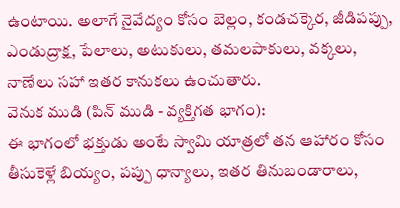ఉంటాయి. అలాగే నైవేద్యం కోసం బెల్లం, కండచక్కెర, జీడిపప్పు, ఎండుద్రాక్ష, పేలాలు, అటుకులు, తమలపాకులు, వక్కలు, నాణేలు సహా ఇతర కానుకలు ఉంచుతారు.
వెనుక ముడి (పిన్ ముడి - వ్యక్తిగత భాగం):
ఈ భాగంలో భక్తుడు అంటే స్వామి యాత్రలో తన ఆహారం కోసం తీసుకెళ్లే బియ్యం, పప్పు ధాన్యాలు, ఇతర తినుబండారాలు,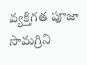వ్యక్తిగత పూజా సామగ్రిని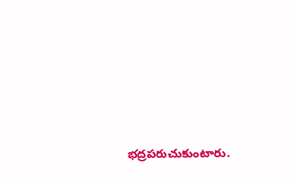భద్రపరుచుకుంటారు.